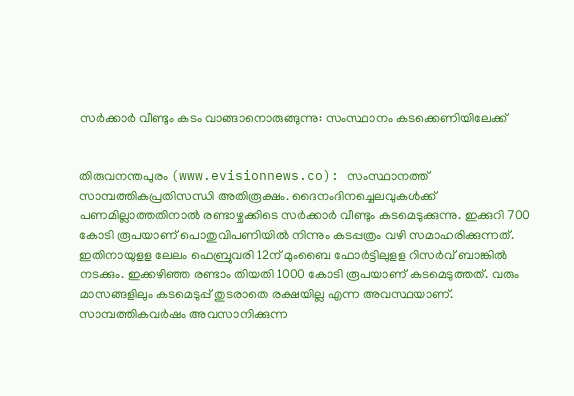സര്‍ക്കാര്‍ വീണ്ടും കടം വാങ്ങാനൊരുങ്ങുന്നു: സംസ്ഥാനം കടക്കെണിയിലേക്ക്


തിരുവനന്തപുരം (www.evisionnews.co): സംസ്ഥാനത്ത് സാമ്പത്തികപ്രതിസന്ധി അതിരൂക്ഷം. ദൈനംദിനച്ചെലവുകള്‍ക്ക് പണമില്ലാത്തതിനാല്‍ രണ്ടാഴ്ചക്കിടെ സര്‍ക്കാര്‍ വീണ്ടും കടമെടുക്കുന്നു. ഇക്കുറി 700 കോടി രൂപയാണ് പൊതുവിപണിയില്‍ നിന്നും കടപ്പത്രം വഴി സമാഹരിക്കുന്നത്. ഇതിനായുളള ലേലം ഫെബ്രുവരി 12ന് മുംബൈ ഫോര്‍ട്ടിലുളള റിസര്‍വ് ബാങ്കില്‍ നടക്കും. ഇക്കഴിഞ്ഞ രണ്ടാം തിയതി 1000 കോടി രൂപയാണ് കടമെടുത്തത്. വരും മാസങ്ങളിലും കടമെടുപ്പ് തുടരാതെ രക്ഷയില്ല എന്ന അവസ്ഥയാണ്. സാമ്പത്തികവര്‍ഷം അവസാനിക്കുന്ന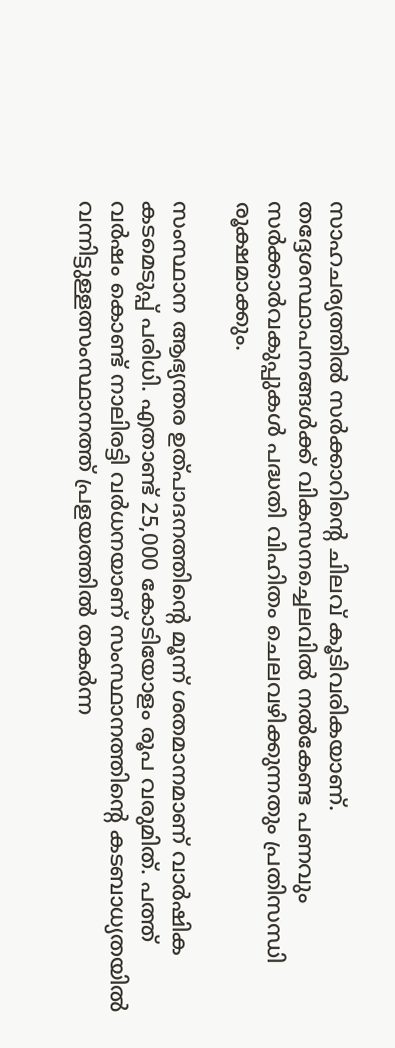സാഹചര്യത്തില്‍ സര്‍ക്കാറിന്റെ ചിലവ് കൂടിവരികയാണ്. തദ്ദേശസ്ഥാപനങ്ങള്‍ക്ക് വികസനച്ചെലവില്‍ നല്‍കേണ്ട പണവും സര്‍ക്കാര്‍വകുപ്പുകള്‍ പദ്ധതി വിഹിതം ചെലവഴിക്കുന്നതും പ്രതിസന്ധി രൂക്ഷമാക്കും.

സംസ്ഥാന ആഭ്യന്തര ഉത്പാദനത്തിന്റെ മൂന്ന് ശതമാനമാണ് വാര്‍ഷിക കടമെടുപ്പ് പരിധി. എതാണ്ട് 25,000 കോടിയോളം രൂപ വരുമിത്. പത്ത് വര്‍ഷം കൊണ്ട് നാലിരട്ടി വര്‍ധനയാണ് സംസ്ഥാനത്തിന്റെ കടബാധ്യതയില്‍ വന്നിട്ടുള്ളത്സംസ്ഥാനത്ത് പ്രളയത്തില്‍ തകര്‍ന്ന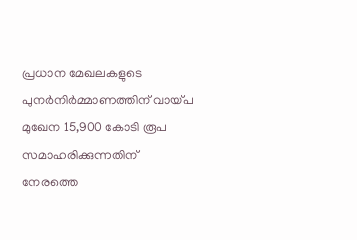പ്രധാന മേഖലകളുടെ പുനര്‍നിര്‍മ്മാണത്തിന് വായ്പ മുഖേന 15,900 കോടി രൂപ സമാഹരിക്കുന്നതിന് നേരത്തെ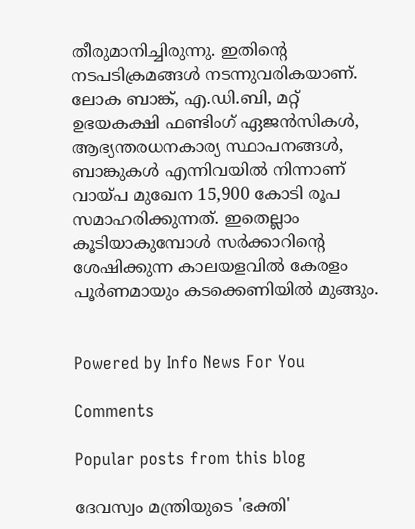തീരുമാനിച്ചിരുന്നു. ഇതിന്റെ നടപടിക്രമങ്ങള്‍ നടന്നുവരികയാണ്. ലോക ബാങ്ക്, എ.ഡി.ബി, മറ്റ് ഉഭയകക്ഷി ഫണ്ടിംഗ് ഏജന്‍സികള്‍, ആഭ്യന്തരധനകാര്യ സ്ഥാപനങ്ങള്‍, ബാങ്കുകള്‍ എന്നിവയില്‍ നിന്നാണ് വായ്പ മുഖേന 15,900 കോടി രൂപ സമാഹരിക്കുന്നത്. ഇതെല്ലാം കൂടിയാകുമ്പോള്‍ സര്‍ക്കാറിന്റെ ശേഷിക്കുന്ന കാലയളവില്‍ കേരളം പൂര്‍ണമായും കടക്കെണിയില്‍ മുങ്ങും.


Powered by Info News For You

Comments

Popular posts from this blog

ദേവസ്വം മന്ത്രിയുടെ 'ഭക്തി'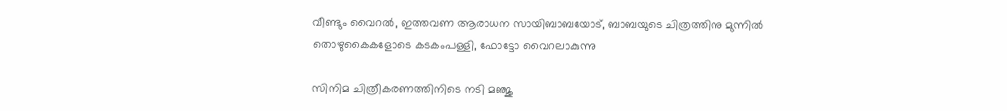വീണ്ടും വൈറല്‍, ഇത്തവണ ആരാധന സായിബാബയോട്, ബാബയുടെ ചിത്രത്തിനു മുന്നില്‍ തൊഴുകൈകളോടെ കടകംപള്ളി, ഫോട്ടോ വൈറലാകുന്നു

സിനിമ ചിത്രീകരണത്തിനിടെ നടി മഞ്ജു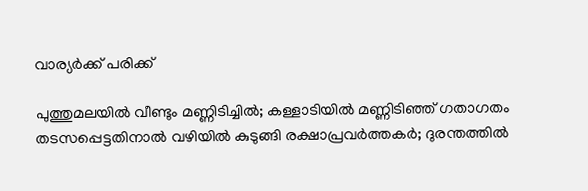വാര്യര്‍ക്ക് പരിക്ക്

പുത്തുമലയില്‍ വീണ്ടും മണ്ണിടിച്ചില്‍; കള്ളാടിയില്‍ മണ്ണിടിഞ്ഞ് ഗതാഗതം തടസപ്പെട്ടതിനാല്‍ വഴിയില്‍ കുടുങ്ങി രക്ഷാപ്രവര്‍ത്തകര്‍; ദുരന്തത്തില്‍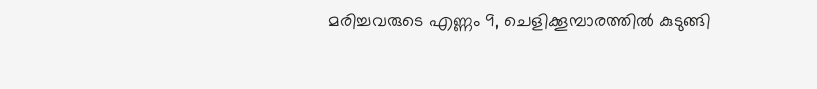മരിച്ചവരുടെ എണ്ണം 9, ചെളിക്കൂമ്പാരത്തില്‍ കുടുങ്ങി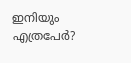ഇനിയും എത്രപേര്‍?